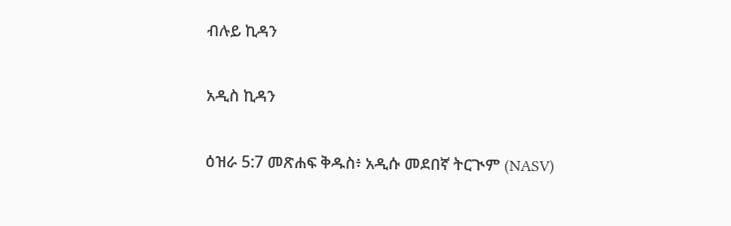ብሉይ ኪዳን

አዲስ ኪዳን

ዕዝራ 5:7 መጽሐፍ ቅዱስ፥ አዲሱ መደበኛ ትርጒም (NASV)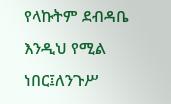የላኩትም ደብዳቤ እንዲህ የሚል ነበር፤ለንጉሥ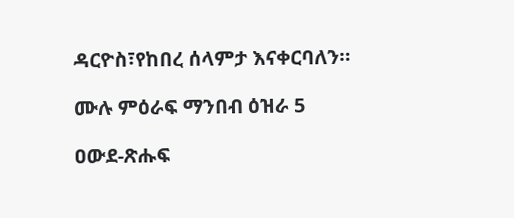ዳርዮስ፣የከበረ ሰላምታ እናቀርባለን።

ሙሉ ምዕራፍ ማንበብ ዕዝራ 5

ዐውደ-ጽሑፍ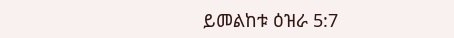ይመልከቱ ዕዝራ 5:7